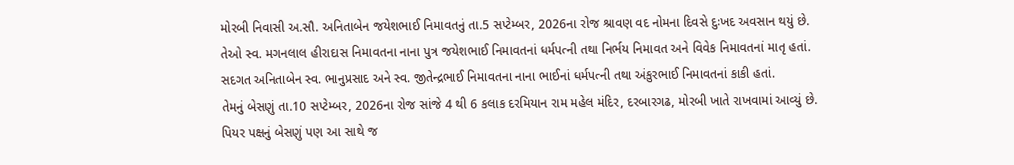મોરબી નિવાસી અ.સૌ. અનિતાબેન જયેશભાઈ નિમાવતનું તા.5 સપ્ટેમ્બર, 2026ના રોજ શ્રાવણ વદ નોમના દિવસે દુઃખદ અવસાન થયું છે. તેઓ સ્વ. મગનલાલ હીરાદાસ નિમાવતના નાના પુત્ર જયેશભાઈ નિમાવતનાં ધર્મપત્ની તથા નિર્ભય નિમાવત અને વિવેક નિમાવતનાં માતૃ હતાં. સદગત અનિતાબેન સ્વ. ભાનુપ્રસાદ અને સ્વ. જીતેન્દ્રભાઈ નિમાવતના નાના ભાઈનાં ધર્મપત્ની તથા અંકુરભાઈ નિમાવતનાં કાકી હતાં.
તેમનું બેસણું તા.10 સપ્ટેમ્બર, 2026ના રોજ સાંજે 4 થી 6 કલાક દરમિયાન રામ મહેલ મંદિર, દરબારગઢ, મોરબી ખાતે રાખવામાં આવ્યું છે. પિયર પક્ષનું બેસણું પણ આ સાથે જ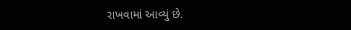રાખવામાં આવ્યું છે.